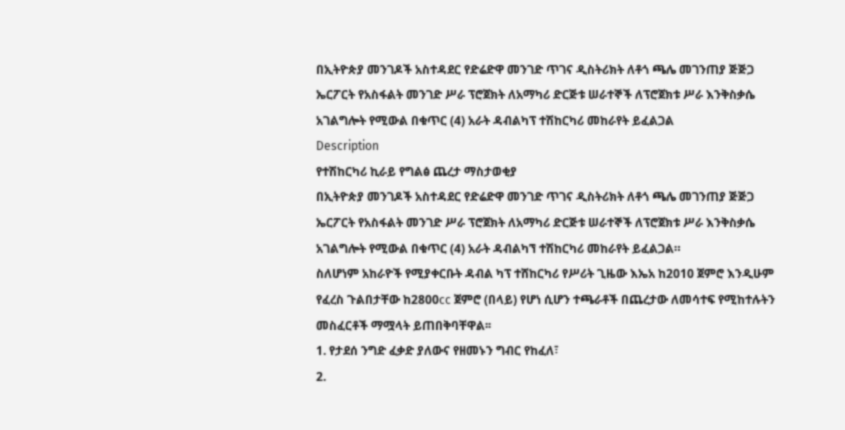በኢትዮጵያ መንገዶች አስተዳደር የድሬድዋ መንገድ ጥገና ዲስትሪክት ለቶጎ ጫሌ መገንጠያ ጅጅጋ ኤርፖርት የአስፋልት መንገድ ሥራ ፕሮጀክት ለአማካሪ ድርጅቱ ሠራተኞች ለፕሮጀክቱ ሥራ እንቅስቃሴ አገልግሎት የሚውል በቁጥር (4) አራት ዳብልካፕ ተሽከርካሪ መከራየት ይፈልጋል
Description
የተሽከርካሪ ኪራይ የግልፅ ጨረታ ማስታወቂያ
በኢትዮጵያ መንገዶች አስተዳደር የድሬድዋ መንገድ ጥገና ዲስትሪክት ለቶጎ ጫሌ መገንጠያ ጅጅጋ ኤርፖርት የአስፋልት መንገድ ሥራ ፕሮጀክት ለአማካሪ ድርጅቱ ሠራተኞች ለፕሮጀክቱ ሥራ እንቅስቃሴ አገልግሎት የሚውል በቁጥር (4) አራት ዳብልካኘ ተሽከርካሪ መከራየት ይፈልጋል።
ስለሆነም አከራዮች የሚያቀርቡት ዳብል ካፕ ተሸከርካሪ የሥሪት ጊዜው እኤአ ከ2010 ጀምሮ እንዲሁም የፈረስ ጉልበታቸው ከ2800cc ጀምሮ (በላይ) የሆነ ሲሆን ተጫራቶች በጨረታው ለመሳተፍ የሚከተሉትን መስፈርቶች ማሟላት ይጠበቅባቸዋል፡፡
1. የታደሰ ንግድ ፈቃድ ያለውና የዘመኑን ግብር የከፈለ፣
2.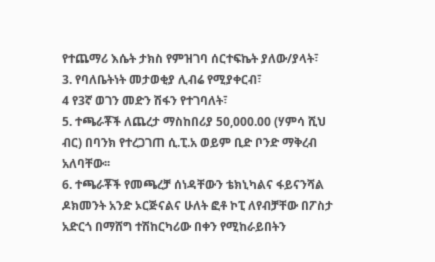የተጨማሪ እሴት ታክስ የምዝገባ ሰርተፍኬት ያለው/ያላት፣
3. የባለቤትነት መታወቂያ ሊብሬ የሚያቀርብ፣
4 የ3ኛ ወገን መድን ሽፋን የተገባለት፣
5. ተጫራቾች ለጨረታ ማስከበሪያ 50,000.00 (ሃምሳ ሺህ ብር) በባንክ የተረጋገጠ ሲ.ፒ.አ ወይም ቢድ ቦንድ ማቅረብ አለባቸው፡፡
6. ተጫራቾች የመጫረቻ ሰነዳቸውን ቴክኒካልና ፋይናንሻል ዶክመንት አንድ ኦርጅናልና ሁለት ፎቶ ኮፒ ለየብቻቸው በፖስታ አድርጎ በማሸግ ተሽከርካሪው በቀን የሚከራይበትን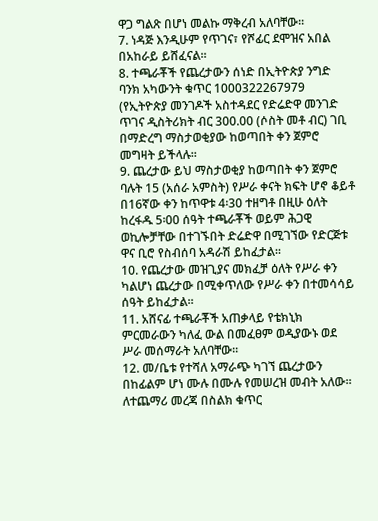ዋጋ ግልጽ በሆነ መልኩ ማቅረብ አለባቸው፡፡
7. ነዳጅ እንዲሁም የጥገና፣ የሾፊር ደሞዝና አበል በአከራይ ይሸፈናል፡፡
8. ተጫራቾች የጨረታውን ሰነድ በኢትዮጵያ ንግድ ባንክ አካውንት ቁጥር 1000322267979 (የኢትዮጵያ መንገዶች አስተዳደር የድሬድዋ መንገድ ጥገና ዲስትሪክት ብር 300.00 (ሶስት መቶ ብር) ገቢ በማድረግ ማስታወቂያው ከወጣበት ቀን ጀምሮ መግዛት ይችላሉ፡፡
9. ጨረታው ይህ ማስታወቂያ ከወጣበት ቀን ጀምሮ ባሉት 15 (አሰራ አምስት) የሥራ ቀናት ክፍት ሆኖ ቆይቶ በ16ኛው ቀን ከጥዋቱ 4፡30 ተዘግቶ በዚሁ ዕለት ከረፋዱ 5፡00 ሰዓት ተጫራቾች ወይም ሕጋዊ ወኪሎቻቸው በተገኙበት ድሬድዋ በሚገኘው የድርጅቱ ዋና ቢሮ የስብሰባ አዳራሽ ይከፈታል፡፡
10. የጨረታው መዝጊያና መክፈቻ ዕለት የሥራ ቀን ካልሆነ ጨረታው በሚቀጥለው የሥራ ቀን በተመሳሳይ ሰዓት ይከፈታል፡፡
11. አሸናፊ ተጫራቾች አጠቃላይ የቴክኒክ ምርመራውን ካለፈ ውል በመፈፀም ወዲያውኑ ወደ ሥራ መሰማራት አለባቸው፡፡
12. መ/ቤቱ የተሻለ አማራጭ ካገኘ ጨረታውን በከፊልም ሆነ ሙሉ በሙሉ የመሠረዝ መብት አለው፡፡
ለተጨማሪ መረጃ በስልክ ቁጥር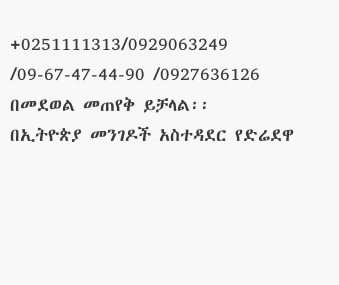+0251111313/0929063249 /09-67-47-44-90 /0927636126 በመደወል መጠየቅ ይቻላል፡፡
በኢትዮጵያ መንገዶች አስተዳደር የድሬደዋ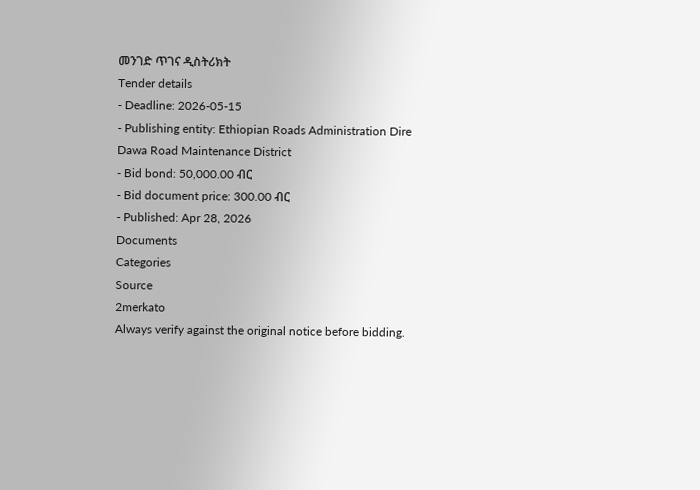መንገድ ጥገና ዲስትሪክት
Tender details
- Deadline: 2026-05-15
- Publishing entity: Ethiopian Roads Administration Dire Dawa Road Maintenance District
- Bid bond: 50,000.00 ብር
- Bid document price: 300.00 ብር
- Published: Apr 28, 2026
Documents
Categories
Source
2merkato
Always verify against the original notice before bidding.